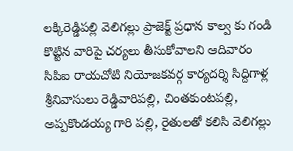లక్కిరెడ్డిపల్లి వెలిగల్లు ప్రాజెక్ట్ ప్రధాన కాల్వ కు గండి కొట్టిన వారిపై చర్యలు తీసుకోవాలని ఆదివారం సిపిఐ రాయచోటి నియోజకవర్గ కార్యదర్శి సిద్దిగాళ్ల శ్రీనివాసులు రెడ్డివారిపల్లి, చింతకుంటపల్లి, అప్పకొండయ్య గారి పల్లి, రైతులతో కలిసి వెలిగల్లు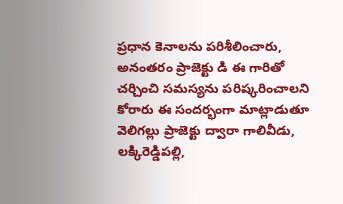ప్రధాన కెనాలను పరిశీలించారు, అనంతరం ప్రాజెక్టు డి ఈ గారితో చర్చించి సమస్యను పరిష్కరించాలని కోరారు ఈ సందర్భంగా మాట్లాడుతూ వెలిగల్లు ప్రాజెక్టు ద్వారా గాలివీడు, లక్కిరెడ్డిపల్లి,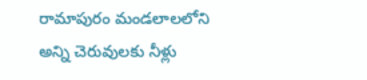రామాపురం మండలాలలోని అన్ని చెరువులకు నీళ్లు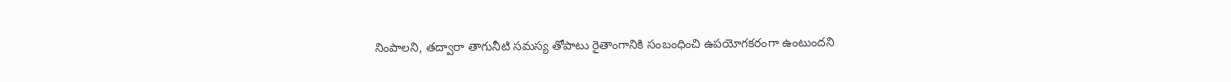నింపాలని, తద్వారా తాగునీటి సమస్య తోపాటు రైతాంగానికి సంబంధించి ఉపయోగకరంగా ఉంటుందని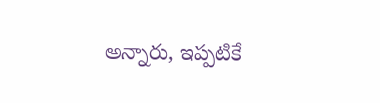అన్నారు, ఇప్పటికే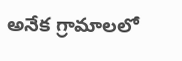అనేక గ్రామాలలో